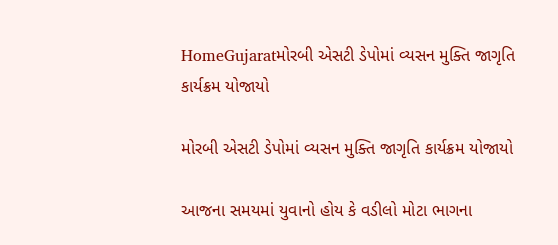HomeGujaratમોરબી એસટી ડેપોમાં વ્યસન મુક્તિ જાગૃતિ કાર્યક્રમ યોજાયો

મોરબી એસટી ડેપોમાં વ્યસન મુક્તિ જાગૃતિ કાર્યક્રમ યોજાયો

આજના સમયમાં યુવાનો હોય કે વડીલો મોટા ભાગના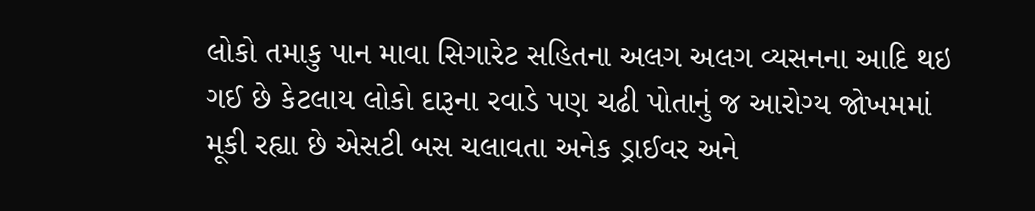લોકો તમાકુ પાન માવા સિગારેટ સહિતના અલગ અલગ વ્યસનના આદિ થઇ ગઈ છે કેટલાય લોકો દારૂના રવાડે પણ ચઢી પોતાનું જ આરોગ્ય જોખમમાં મૂકી રહ્યા છે એસટી બસ ચલાવતા અનેક ડ્રાઈવર અને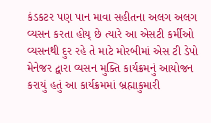કંડકટર પણ પાન માવા સહીતના અલગ અલગ વ્યસન કરતા હોય્ છે ત્યારે આ એસટી કર્મીઓ વ્યસનથી દુર રહે તે માટે મોરબીમાં એસ ટી ડેપો મેનેજર દ્વારા વ્યસન મુક્તિ કાર્યક્રમનું આયોજન કરાયું હતું આ કાર્યક્રમમાં બ્રહ્માકુમારી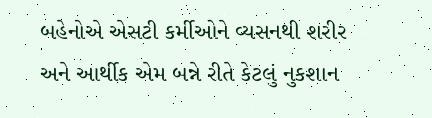બહેનોએ એસટી કર્મીઓને વ્યસનથી શરીર અને આર્થીક એમ બન્ને રીતે કેટલું નુકશાન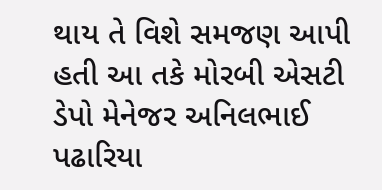થાય તે વિશે સમજણ આપી હતી આ તકે મોરબી એસટી ડેપો મેનેજર અનિલભાઈ પઢારિયા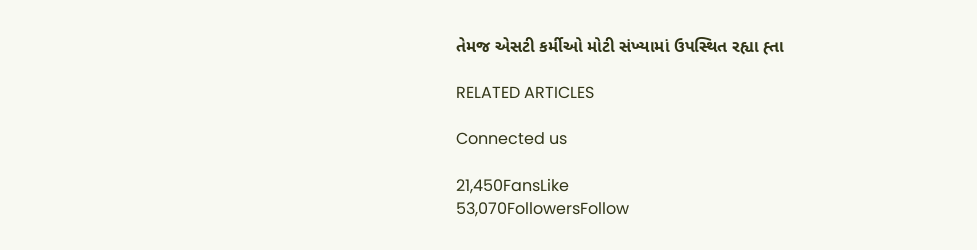તેમજ એસટી કર્મીઓ મોટી સંખ્યામાં ઉપસ્થિત રહ્યા હ્તા

RELATED ARTICLES

Connected us

21,450FansLike
53,070FollowersFollow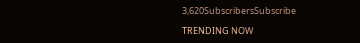3,620SubscribersSubscribe

TRENDING NOW